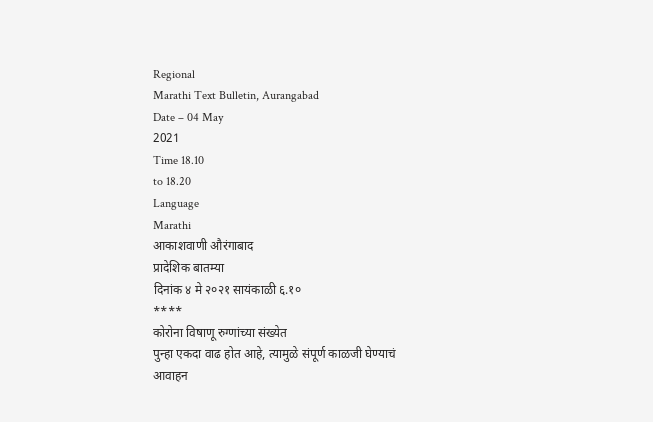Regional
Marathi Text Bulletin, Aurangabad
Date – 04 May
2021
Time 18.10
to 18.20
Language
Marathi
आकाशवाणी औरंगाबाद
प्रादेशिक बातम्या
दिनांक ४ मे २०२१ सायंकाळी ६.१०
****
कोरोना विषाणू रुग्णांच्या संख्येत
पुन्हा एकदा वाढ होत आहे, त्यामुळे संपूर्ण काळजी घेण्याचं
आवाहन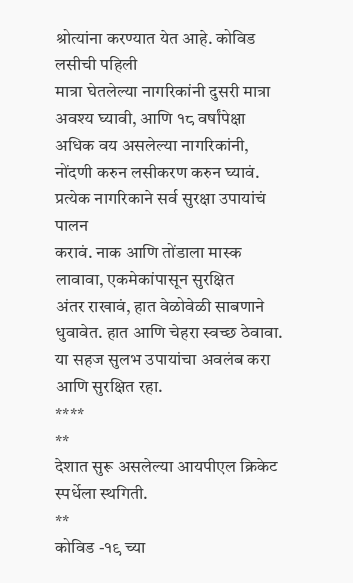श्रोत्यांना करण्यात येत आहे. कोविड लसीची पहिली
मात्रा घेतलेल्या नागरिकांनी दुसरी मात्रा अवश्य घ्यावी, आणि १८ वर्षांपेक्षा अधिक वय असलेल्या नागरिकांनी, नोंदणी करुन लसीकरण करुन घ्यावं. प्रत्येक नागरिकाने सर्व सुरक्षा उपायांचं पालन
करावं. नाक आणि तोंडाला मास्क लावावा, एकमेकांपासून सुरक्षित
अंतर राखावं, हात वेळोवेळी साबणाने धुवावेत. हात आणि चेहरा स्वच्छ ठेवावा. या सहज सुलभ उपायांचा अवलंब करा आणि सुरक्षित रहा.
****
**
देशात सुरू असलेल्या आयपीएल क्रिकेट स्पर्धेला स्थगिती.
**
कोविड -१९ च्या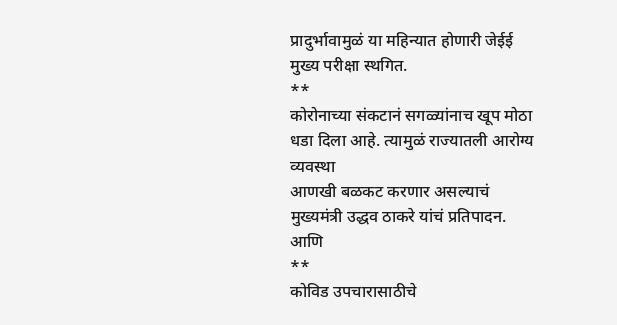प्रादुर्भावामुळं या महिन्यात होणारी जेईई मुख्य परीक्षा स्थगित.
**
कोरोनाच्या संकटानं सगळ्यांनाच खूप मोठा धडा दिला आहे. त्यामुळं राज्यातली आरोग्य व्यवस्था
आणखी बळकट करणार असल्याचं मुख्यमंत्री उद्धव ठाकरे यांचं प्रतिपादन.
आणि
**
कोविड उपचारासाठीचे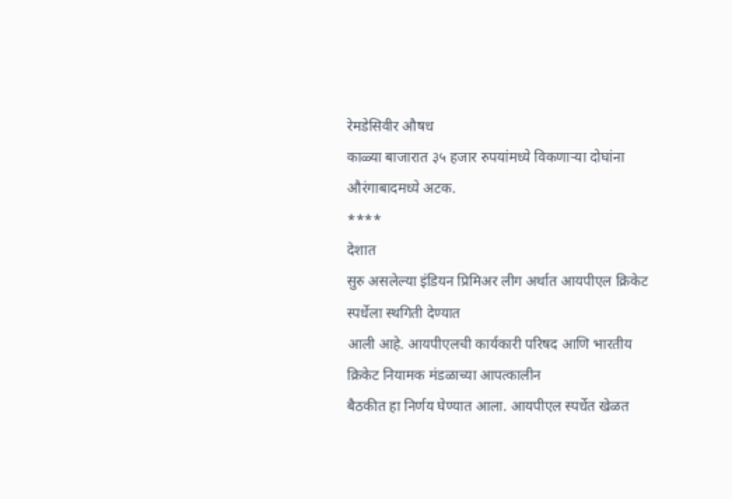रेमडेसिवीर औषध
काळ्या बाजारात ३५ हजार रुपयांमध्ये विकणाऱ्या दोघांना औरंगाबादमध्ये अटक.
****
देशात
सुरु असलेल्या इंडियन प्रिमिअर लीग अर्थात आयपीएल क्रिकेट स्पर्धेला स्थगिती देण्यात
आली आहे. आयपीएलची कार्यकारी परिषद आणि भारतीय क्रिकेट नियामक मंडळाच्या आपत्कालीन
बैठकीत हा निर्णय घेण्यात आला. आयपीएल स्पर्धेत खेळत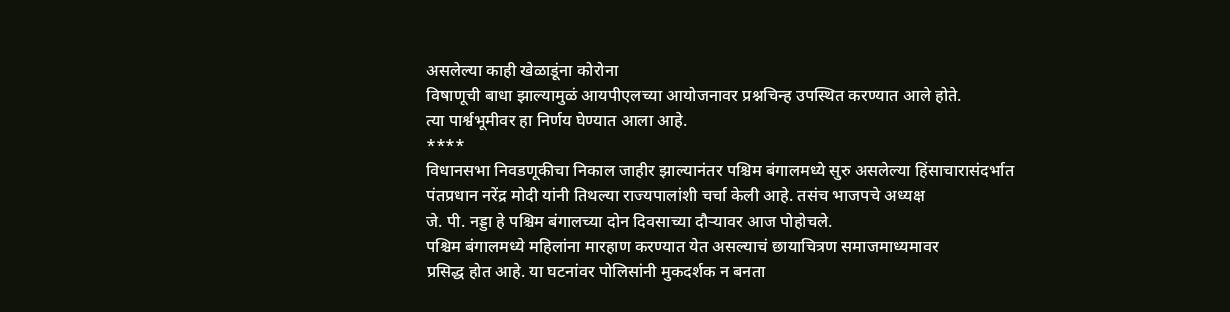असलेल्या काही खेळाडूंना कोरोना
विषाणूची बाधा झाल्यामुळं आयपीएलच्या आयोजनावर प्रश्नचिन्ह उपस्थित करण्यात आले होते.
त्या पार्श्वभूमीवर हा निर्णय घेण्यात आला आहे.
****
विधानसभा निवडणूकीचा निकाल जाहीर झाल्यानंतर पश्चिम बंगालमध्ये सुरु असलेल्या हिंसाचारासंदर्भात
पंतप्रधान नरेंद्र मोदी यांनी तिथल्या राज्यपालांशी चर्चा केली आहे. तसंच भाजपचे अध्यक्ष
जे. पी. नड्डा हे पश्चिम बंगालच्या दोन दिवसाच्या दौऱ्यावर आज पोहोचले.
पश्चिम बंगालमध्ये महिलांना मारहाण करण्यात येत असल्याचं छायाचित्रण समाजमाध्यमावर
प्रसिद्ध होत आहे. या घटनांवर पोलिसांनी मुकदर्शक न बनता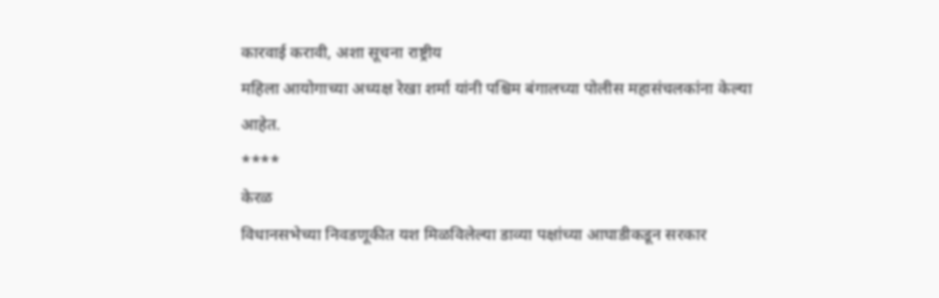कारवाई करावी, अशा सूचना राष्ट्रीय
महिला आयोगाच्या अध्यक्ष रेखा शर्मा यांनी पश्चिम बंगालच्या पोलीस महासंचलकांना केल्या
आहेत.
****
केरळ
विधानसभेच्या निवडणूकीत यश मिळविलेल्या डाव्या पक्षांच्या आघाडीकडून सरकार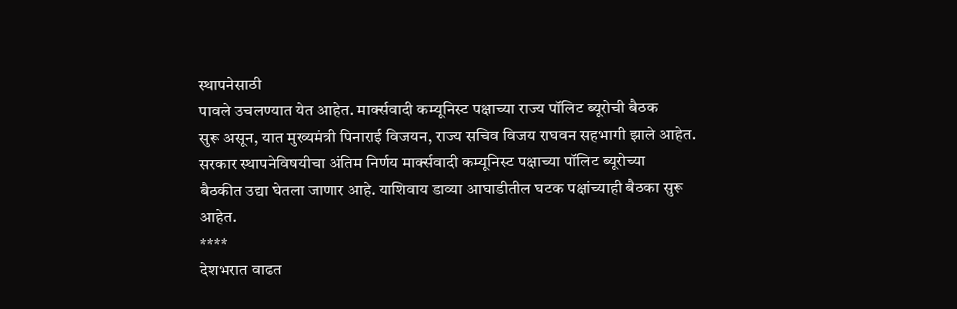स्थापनेसाठी
पावले उचलण्यात येत आहेत. मार्क्सवादी कम्यूनिस्ट पक्षाच्या राज्य पॉलिट ब्यूरोची बैठक
सुरू असून, यात मुख्यमंत्री पिनाराई विजयन, राज्य सचिव विजय राघवन सहभागी झाले आहेत.
सरकार स्थापनेविषयीचा अंतिम निर्णय मार्क्सवादी कम्यूनिस्ट पक्षाच्या पॉलिट ब्यूरोच्या
बैठकीत उद्या घेतला जाणार आहे. याशिवाय डाव्या आघाडीतील घटक पक्षांच्याही बैठका सुरू
आहेत.
****
देशभरात वाढत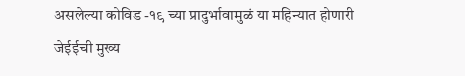असलेल्या कोविड -१९ च्या प्रादुर्भावामुळं या महिन्यात होणारी
जेईईची मुख्य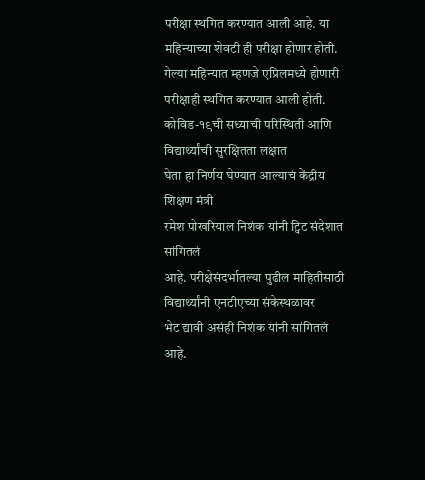परीक्षा स्थगित करण्यात आली आहे. या महिन्याच्या शेवटी ही परीक्षा होणार होती.
गेल्या महिन्यात म्हणजे एप्रिलमध्ये होणारी परीक्षाही स्थगित करण्यात आली होती.
कोविड-१९ची सध्याची परिस्थिती आणि विद्यार्थ्यांची सुरक्षितता लक्षात
घेता हा निर्णय घेण्यात आल्याचं केंद्रीय शिक्षण मंत्री
रमेश पोखरियाल निशंक यांनी ट्विट संदेशात सांगितलं
आहे. परीक्षेसंदर्भातल्या पुढील माहितीसाठी विद्यार्थ्यांनी एनटीएच्या संकेस्थळावर
भेट द्यावी असंही निशंक यांनी सांगितलं आहे.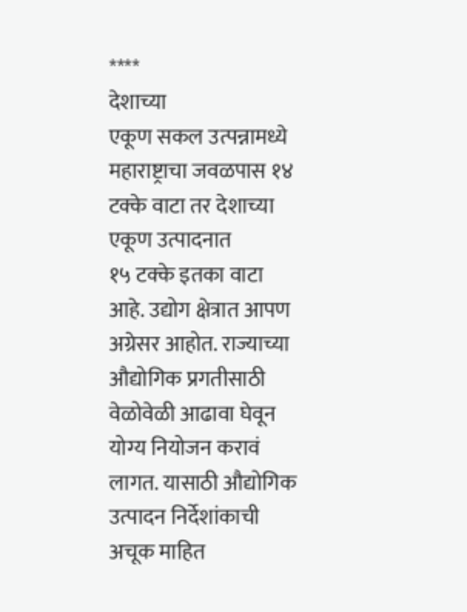****
देशाच्या
एकूण सकल उत्पन्नामध्ये महाराष्ट्राचा जवळपास १४ टक्के वाटा तर देशाच्या एकूण उत्पादनात
१५ टक्के इतका वाटा आहे. उद्योग क्षेत्रात आपण अग्रेसर आहोत. राज्याच्या औद्योगिक प्रगतीसाठी
वेळोवेळी आढावा घेवून योग्य नियोजन करावं लागत. यासाठी औद्योगिक उत्पादन निर्देशांकाची
अचूक माहित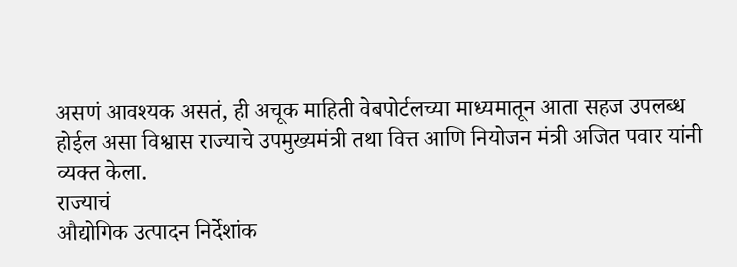असणं आवश्यक असतं, ही अचूक माहिती वेबपोर्टलच्या माध्यमातून आता सहज उपलब्ध
होईल असा विश्वास राज्याचे उपमुख्यमंत्री तथा वित्त आणि नियोजन मंत्री अजित पवार यांनी
व्यक्त केला.
राज्याचं
औद्योगिक उत्पादन निर्देशांक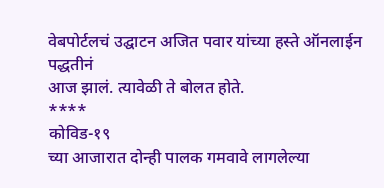वेबपोर्टलचं उद्घाटन अजित पवार यांच्या हस्ते ऑनलाईन पद्धतीनं
आज झालं. त्यावेळी ते बोलत होते.
****
कोविड-१९
च्या आजारात दोन्ही पालक गमवावे लागलेल्या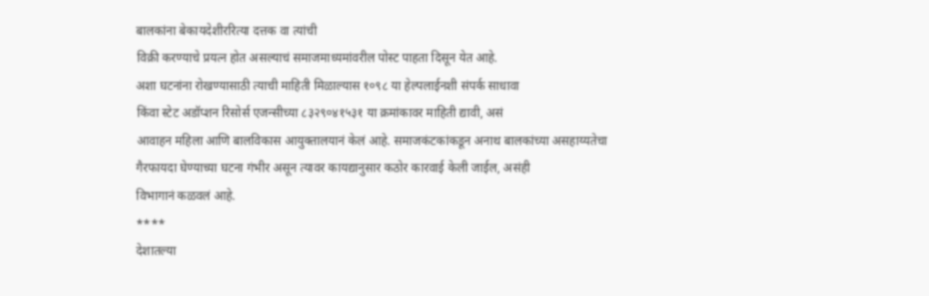बालकांना बेकायदेशीररित्या दत्तक वा त्यांची
विक्री करण्याचे प्रयत्न होत असल्याचं समाजमाध्यमांवरील पोस्ट पाहता दिसून येत आहे.
अशा घटनांना रोखण्यासाठी त्याची माहिती मिळाल्यास १०९८ या हेल्पलाईनशी संपर्क साधावा
किंवा स्टेट अडॉप्शन रिसोर्स एजन्सीच्या ८३२९०४१५३१ या क्रमांकावर माहिती द्यावी, असं
आवाहन महिला आणि बालविकास आयुक्तालयानं केलं आहे. समाजकंटकांकडून अनाथ बालकांच्या असहाय्यतेचा
गैरफायदा घेण्याच्या घटना गंभीर असून त्यावर कायद्यानुसार कठोर कारवाई केली जाईल, असंही
विभागानं कळवलं आहे.
****
देशातल्या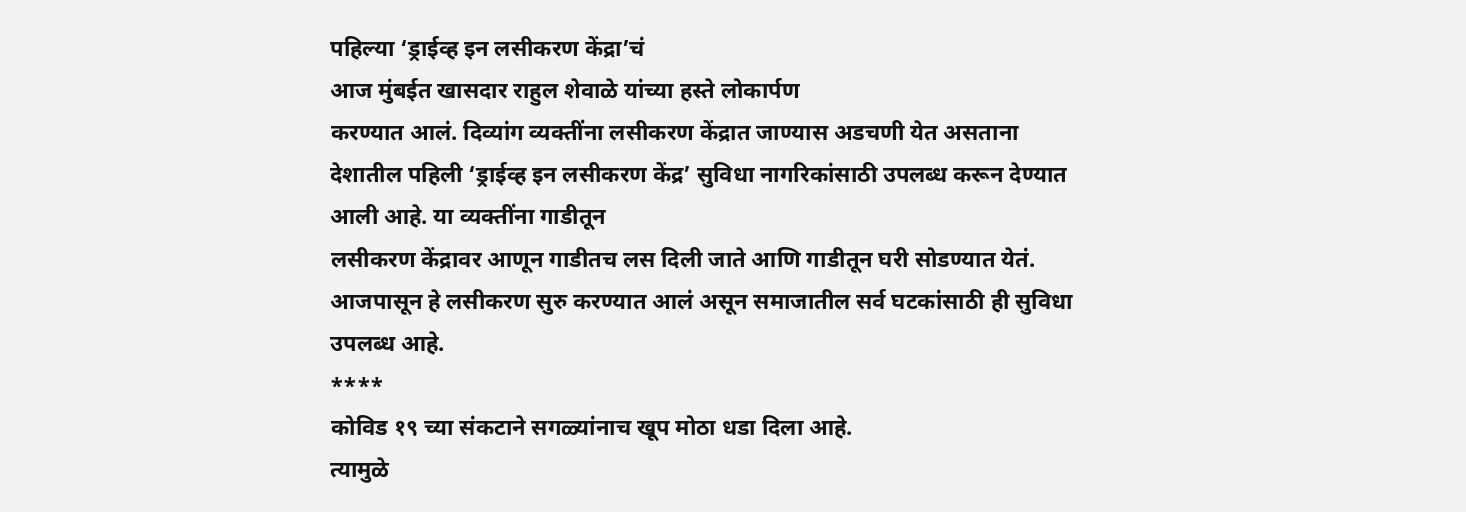पहिल्या ‘ड्राईव्ह इन लसीकरण केंद्रा’चं
आज मुंबईत खासदार राहुल शेवाळे यांच्या हस्ते लोकार्पण
करण्यात आलं. दिव्यांग व्यक्तींना लसीकरण केंद्रात जाण्यास अडचणी येत असताना
देशातील पहिली ‘ड्राईव्ह इन लसीकरण केंद्र’ सुविधा नागरिकांसाठी उपलब्ध करून देण्यात आली आहे. या व्यक्तींना गाडीतून
लसीकरण केंद्रावर आणून गाडीतच लस दिली जाते आणि गाडीतून घरी सोडण्यात येतं.
आजपासून हे लसीकरण सुरु करण्यात आलं असून समाजातील सर्व घटकांसाठी ही सुविधा
उपलब्ध आहे.
****
कोविड १९ च्या संकटाने सगळ्यांनाच खूप मोठा धडा दिला आहे.
त्यामुळे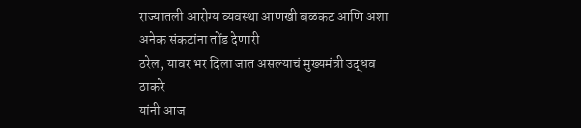राज्यातली आरोग्य व्यवस्था आणखी बळकट आणि अशा अनेक संकटांना तोंड देणारी
ठरेल, यावर भर दिला जात असल्याचं मुख्यमंत्री उद्धव ठाकरे
यांनी आज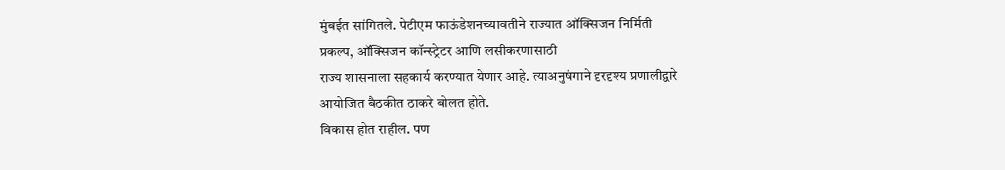मुंबईत सांगितले. पेटीएम फाऊंडेशनच्यावतीने राज्यात ऑक्सिजन निर्मिती
प्रकल्प, ऑक्सिजन कॉन्स्ट्रेटर आणि लसीकरणासाठी
राज्य शासनाला सहकार्य करण्यात येणार आहे. त्याअनुषंगाने दृरदृश्य प्रणालीद्वारे
आयोजित बैठकीत ठाकरे बोलत होते.
विकास होत राहील. पण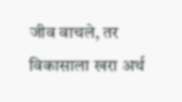जीव वाचले, तर
विकासाला खरा अर्थ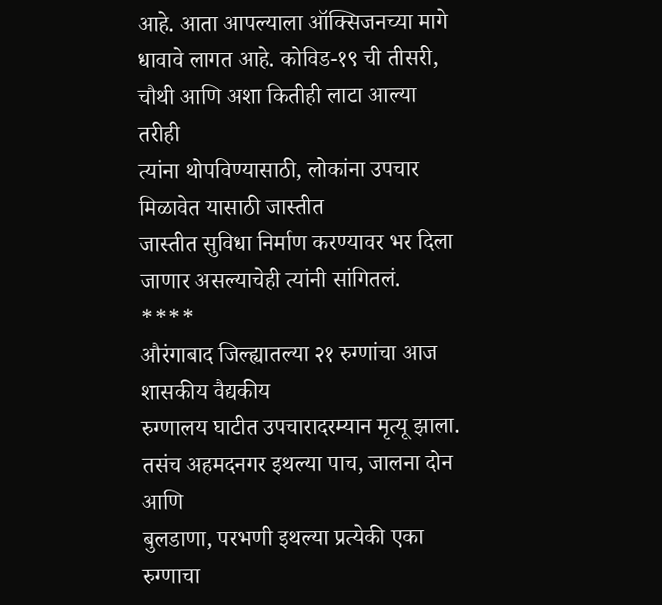आहे. आता आपल्याला ऑक्सिजनच्या मागे धावावे लागत आहे. कोविड-१९ ची तीसरी, चौथी आणि अशा कितीही लाटा आल्या तरीही
त्यांना थोपविण्यासाठी, लोकांना उपचार मिळावेत यासाठी जास्तीत
जास्तीत सुविधा निर्माण करण्यावर भर दिला जाणार असल्याचेही त्यांनी सांगितलं.
****
औरंगाबाद जिल्ह्यातल्या २१ रुग्णांचा आज शासकीय वैद्यकीय
रुग्णालय घाटीत उपचारादरम्यान मृत्यू झाला. तसंच अहमदनगर इथल्या पाच, जालना दोन आणि
बुलडाणा, परभणी इथल्या प्रत्येकी एका रुग्णाचा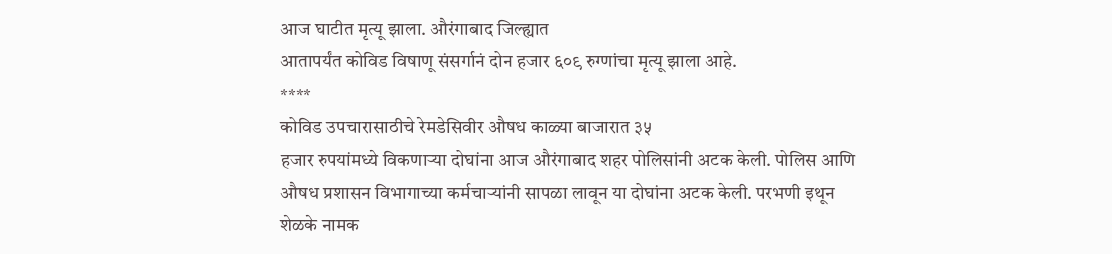आज घाटीत मृत्यू झाला. औरंगाबाद जिल्ह्यात
आतापर्यंत कोविड विषाणू संसर्गानं दोन हजार ६०९ रुग्णांचा मृत्यू झाला आहे.
****
कोविड उपचारासाठीचे रेमडेसिवीर औषध काळ्या बाजारात ३५
हजार रुपयांमध्ये विकणाऱ्या दोघांना आज औरंगाबाद शहर पोलिसांनी अटक केली. पोलिस आणि
औषध प्रशासन विभागाच्या कर्मचाऱ्यांनी सापळा लावून या दोघांना अटक केली. परभणी इथून
शेळके नामक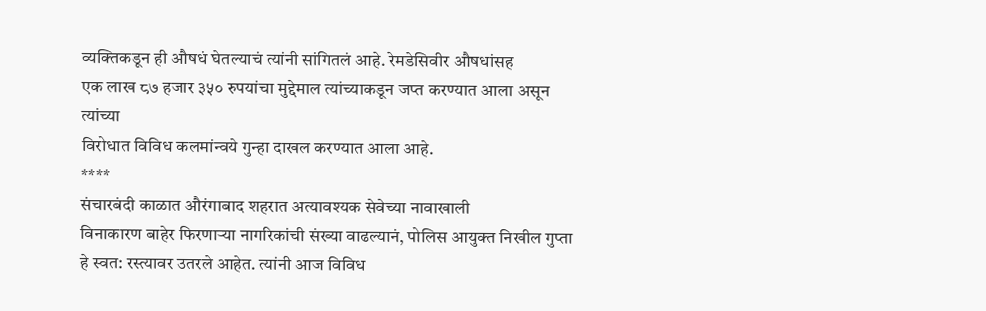व्यक्तिकडून ही औषधं घेतल्याचं त्यांनी सांगितलं आहे. रेमडेसिवीर औषधांसह
एक लाख ८७ हजार ३५० रुपयांचा मुद्देमाल त्यांच्याकडून जप्त करण्यात आला असून त्यांच्या
विरोधात विविध कलमांन्वये गुन्हा दाखल करण्यात आला आहे.
****
संचारबंदी काळात औरंगाबाद शहरात अत्यावश्यक सेवेच्या नावाखाली
विनाकारण बाहेर फिरणाऱ्या नागरिकांची संख्या वाढल्यानं, पोलिस आयुक्त निखील गुप्ता
हे स्वत: रस्त्यावर उतरले आहेत. त्यांनी आज विविध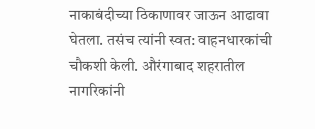नाकाबंदीच्या ठिकाणावर जाऊन आढावा
घेतला. तसंच त्यांनी स्वत: वाहनधारकांची चौकशी केली. औरंगाबाद शहरातील नागरिकांनी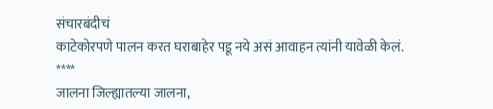संचारबंदीचं
काटेकोरपणे पालन करत घराबाहेर पडू नये असं आवाहन त्यांनी यावेळी केलं.
****
जालना जिल्ह्यातल्या जालना,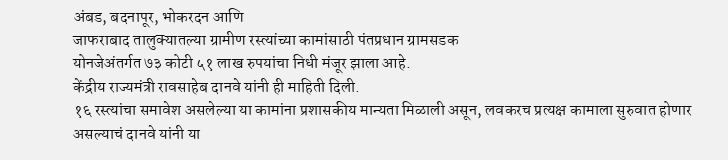अंबड, बदनापूर, भोकरदन आणि
जाफराबाद तालुक्यातल्या ग्रामीण रस्त्यांच्या कामांसाठी पंतप्रधान ग्रामसडक
योनजेअंतर्गत ७३ कोटी ५१ लाख रुपयांचा निधी मंजूर झाला आहे.
केंद्रीय राज्यमंत्री रावसाहेब दानवे यांनी ही माहिती दिली.
१६ रस्त्यांचा समावेश असलेल्या या कामांना प्रशासकीय मान्यता मिळाली असून, लवकरच प्रत्यक्ष कामाला सुरुवात होणार असल्याचं दानवे यांनी या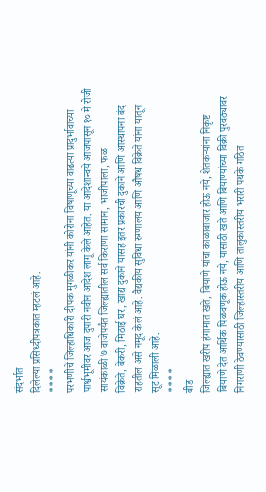संदर्भात
दिलेल्या प्रसिध्दीपत्रकात म्हटलं आहे.
****
परभणीचे जिल्हाधिकारी दीपक मुगळीकर यांनी कोरोना विषाणूच्या वाढत्या प्रादुर्भावाच्या
पार्श्वभूमीवर आज दुपारी नवीन आदेश लागू केले आहेत. या आदेशान्वये आजपासून १० मे रोजी
सायंकाळी ७ वाजेपर्यंत जिल्ह्यातील सर्व किराणा सामान, भाजीपाला, फळ
विक्रेते, बेकरी, मिठाई घर, खाद्य दुकाने यासह इतर प्रकारची दुकाने आणि आस्थापना बंद
राहतील असे नमूद केलं आहे. वैद्यकीय सुविधा रुग्णालय आणि औषध विक्रेते यांना यातून
सूट मिळाली आहे.
****
बीड
जिल्ह्यात खरीप हंगामात खते, बियाणे यांचा काळाबाजार होऊ नये, शेतकऱ्यांना निकृष्ट
बियाणे देत आर्थिक पिळवणूक होऊ नये, यासाठी खते आणि बियाण्यांच्या विक्री पुरवठ्यावर
निगराणी ठेवण्यासाठी जिल्हास्तरीय आणि तालुकास्तरीय भरारी पथके गठित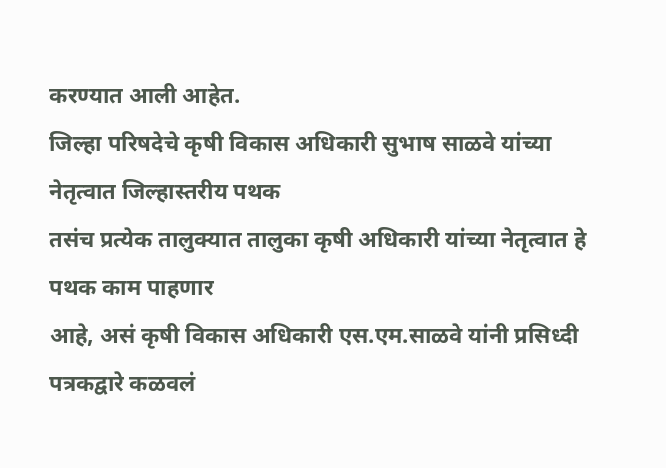करण्यात आली आहेत.
जिल्हा परिषदेचे कृषी विकास अधिकारी सुभाष साळवे यांच्या नेतृत्वात जिल्हास्तरीय पथक
तसंच प्रत्येक तालुक्यात तालुका कृषी अधिकारी यांच्या नेतृत्वात हे पथक काम पाहणार
आहे, असं कृषी विकास अधिकारी एस.एम.साळवे यांनी प्रसिध्दी पत्रकद्वारे कळवलं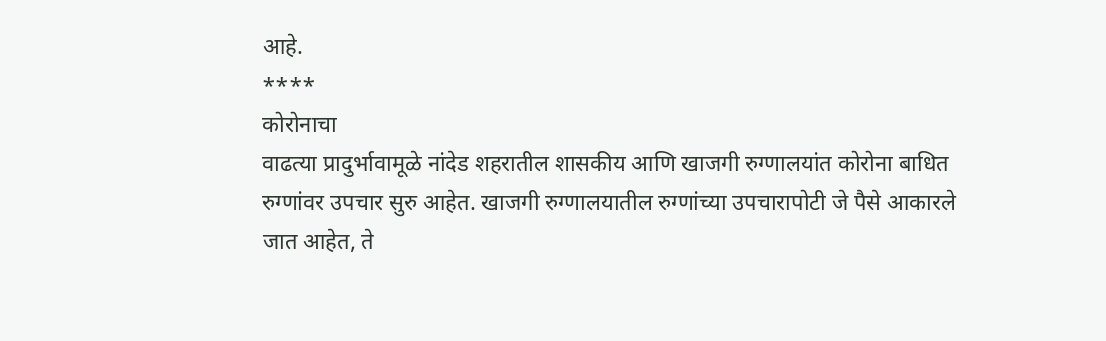आहे.
****
कोरोनाचा
वाढत्या प्रादुर्भावामूळे नांदेड शहरातील शासकीय आणि खाजगी रुग्णालयांत कोरोना बाधित
रुग्णांवर उपचार सुरु आहेत. खाजगी रुग्णालयातील रुग्णांच्या उपचारापोटी जे पैसे आकारले
जात आहेत, ते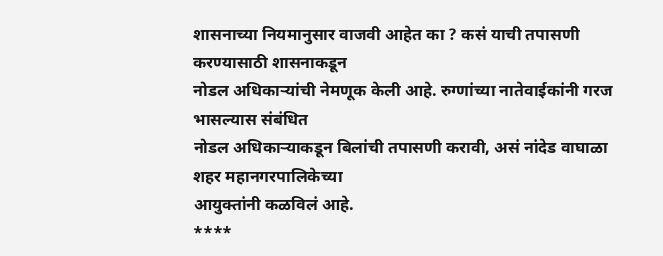शासनाच्या नियमानुसार वाजवी आहेत का ? कसं याची तपासणी करण्यासाठी शासनाकडून
नोडल अधिकाऱ्यांची नेमणूक केली आहे. रुग्णांच्या नातेवाईकांनी गरज भासल्यास संबंधित
नोडल अधिकाऱ्याकडून बिलांची तपासणी करावी, असं नांदेड वाघाळा शहर महानगरपालिकेच्या
आयुक्तांनी कळविलं आहे.
****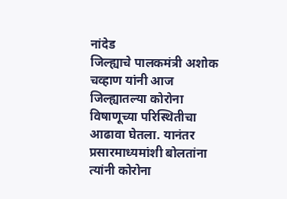नांदेड
जिल्ह्याचे पालकमंत्री अशोक चव्हाण यांनी आज जिल्ह्यातल्या कोरोना विषाणूच्या परिस्थितीचा
आढावा घेतला. यानंतर प्रसारमाध्यमांशी बोलतांना त्यांनी कोरोना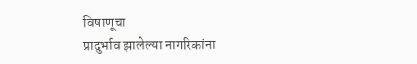विषाणूचा
प्रादुर्भाव झालेल्या नागरिकांना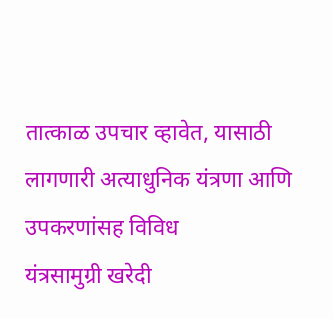तात्काळ उपचार व्हावेत, यासाठी लागणारी अत्याधुनिक यंत्रणा आणि उपकरणांसह विविध
यंत्रसामुग्री खरेदी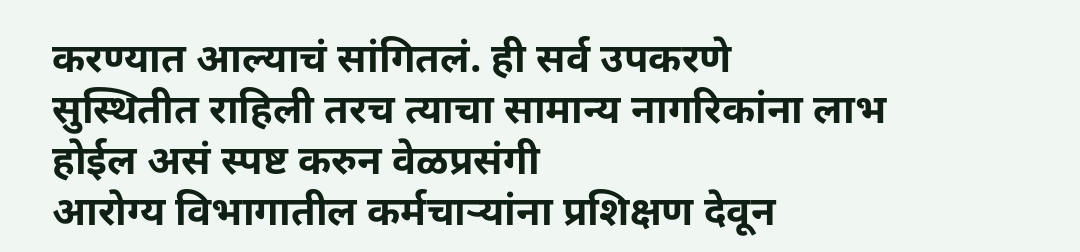करण्यात आल्याचं सांगितलं. ही सर्व उपकरणे
सुस्थितीत राहिली तरच त्याचा सामान्य नागरिकांना लाभ होईल असं स्पष्ट करुन वेळप्रसंगी
आरोग्य विभागातील कर्मचाऱ्यांना प्रशिक्षण देवून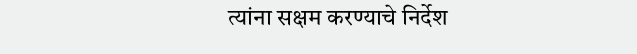त्यांना सक्षम करण्याचे निर्देश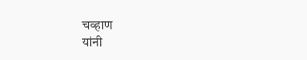चव्हाण
यांनी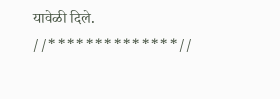यावेळी दिले.
//**************//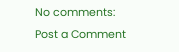No comments:
Post a Comment